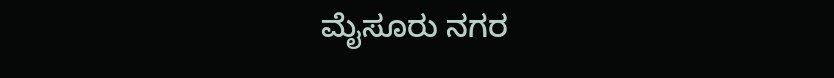ಮೈಸೂರು ನಗರ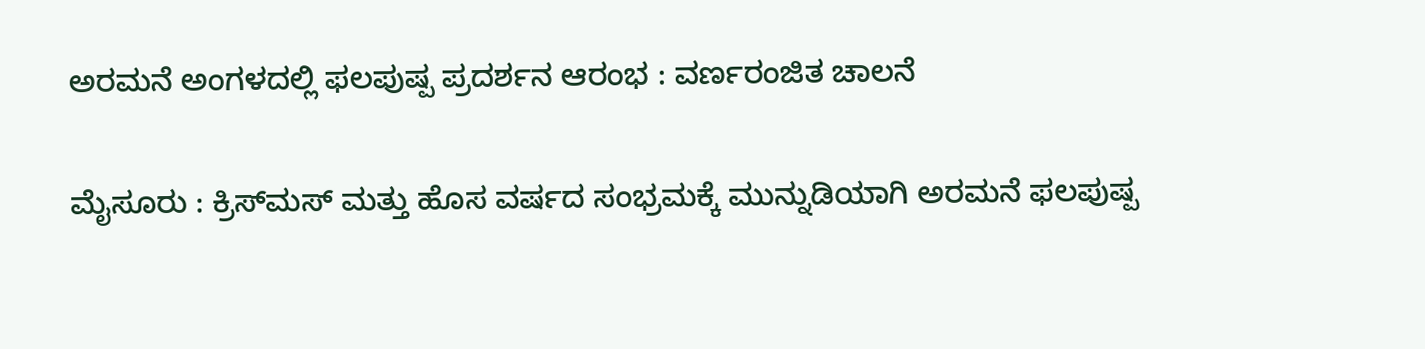ಅರಮನೆ ಅಂಗಳದಲ್ಲಿ ಫಲಪುಷ್ಪ ಪ್ರದರ್ಶನ ಆರಂಭ : ವರ್ಣರಂಜಿತ ಚಾಲನೆ

ಮೈಸೂರು : ಕ್ರಿಸ್‌ಮಸ್ ಮತ್ತು ಹೊಸ ವರ್ಷದ ಸಂಭ್ರಮಕ್ಕೆ ಮುನ್ನುಡಿಯಾಗಿ ಅರಮನೆ ಫಲಪುಷ್ಪ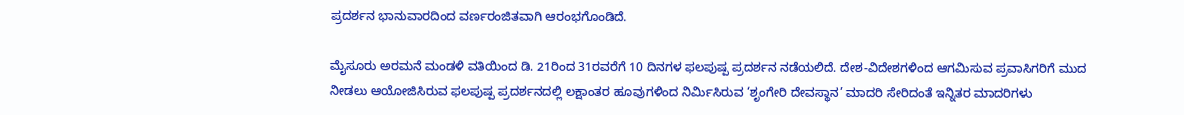ಪ್ರದರ್ಶನ ಭಾನುವಾರದಿಂದ ವರ್ಣರಂಜಿತವಾಗಿ ಆರಂಭಗೊಂಡಿದೆ.

ಮೈಸೂರು ಅರಮನೆ ಮಂಡಳಿ ವತಿಯಿಂದ ಡಿ. 21ರಿಂದ 31ರವರೆಗೆ 10 ದಿನಗಳ ಫಲಪುಷ್ಪ ಪ್ರದರ್ಶನ ನಡೆಯಲಿದೆ. ದೇಶ-ವಿದೇಶಗಳಿಂದ ಆಗಮಿಸುವ ಪ್ರವಾಸಿಗರಿಗೆ ಮುದ ನೀಡಲು ಆಯೋಜಿಸಿರುವ ಫಲಪುಷ್ಪ ಪ್ರದರ್ಶನದಲ್ಲಿ ಲಕ್ಷಾಂತರ ಹೂವುಗಳಿಂದ ನಿರ್ಮಿಸಿರುವ ‘ಶೃಂಗೇರಿ ದೇವಸ್ಥಾನ’ ಮಾದರಿ ಸೇರಿದಂತೆ ಇನ್ನಿತರ ಮಾದರಿಗಳು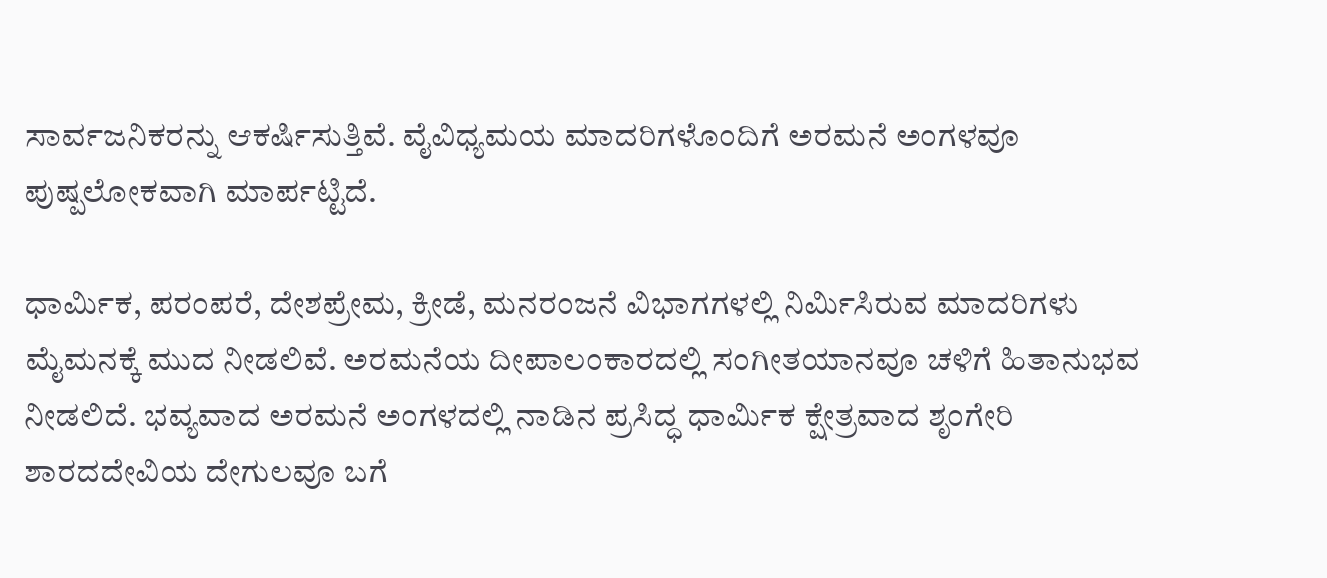ಸಾರ್ವಜನಿಕರನ್ನು ಆಕರ್ಷಿಸುತ್ತಿವೆ. ವೈವಿಧ್ಯಮಯ ಮಾದರಿಗಳೊಂದಿಗೆ ಅರಮನೆ ಅಂಗಳವೂ ಪುಷ್ಪಲೋಕವಾಗಿ ಮಾರ್ಪಟ್ಟಿದೆ.

ಧಾರ್ಮಿಕ, ಪರಂಪರೆ, ದೇಶಪ್ರೇಮ, ಕ್ರೀಡೆ, ಮನರಂಜನೆ ವಿಭಾಗಗಳಲ್ಲಿ ನಿರ್ಮಿಸಿರುವ ಮಾದರಿಗಳು ಮೈಮನಕ್ಕೆ ಮುದ ನೀಡಲಿವೆ. ಅರಮನೆಯ ದೀಪಾಲಂಕಾರದಲ್ಲಿ ಸಂಗೀತಯಾನವೂ ಚಳಿಗೆ ಹಿತಾನುಭವ ನೀಡಲಿದೆ. ಭವ್ಯವಾದ ಅರಮನೆ ಅಂಗಳದಲ್ಲಿ ನಾಡಿನ ಪ್ರಸಿದ್ಧ ಧಾರ್ಮಿಕ ಕ್ಷೇತ್ರವಾದ ಶೃಂಗೇರಿ ಶಾರದದೇವಿಯ ದೇಗುಲವೂ ಬಗೆ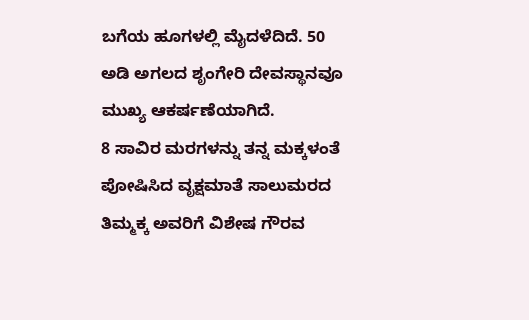ಬಗೆಯ ಹೂಗಳಲ್ಲಿ ಮೈದಳೆದಿದೆ. 50 ಅಡಿ ಅಗಲದ ಶೃಂಗೇರಿ ದೇವಸ್ಥಾನವೂ ಮುಖ್ಯ ಆಕರ್ಷಣೆಯಾಗಿದೆ.
8 ಸಾವಿರ ಮರಗಳನ್ನು ತನ್ನ ಮಕ್ಕಳಂತೆ ಪೋಷಿಸಿದ ವೃಕ್ಷಮಾತೆ ಸಾಲುಮರದ ತಿಮ್ಮಕ್ಕ ಅವರಿಗೆ ವಿಶೇಷ ಗೌರವ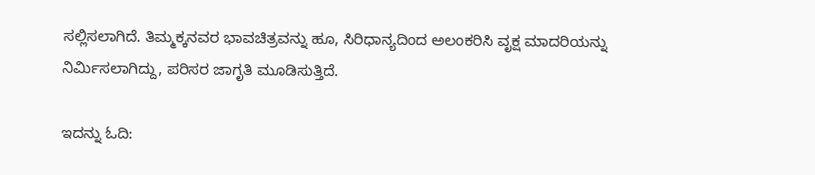ಸಲ್ಲಿಸಲಾಗಿದೆ. ತಿಮ್ಮಕ್ಕನವರ ಭಾವಚಿತ್ರವನ್ನು ಹೂ, ಸಿರಿಧಾನ್ಯದಿಂದ ಅಲಂಕರಿಸಿ ವೃಕ್ಷ ಮಾದರಿಯನ್ನು ನಿರ್ಮಿಸಲಾಗಿದ್ದು, ಪರಿಸರ ಜಾಗೃತಿ ಮೂಡಿಸುತ್ತಿದೆ.

ಇದನ್ನು ಓದಿ: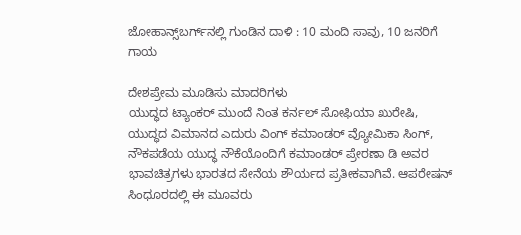ಜೋಹಾನ್ಸ್‌ಬರ್ಗ್‌ನಲ್ಲಿ ಗುಂಡಿನ ದಾಳಿ : 10 ಮಂದಿ ಸಾವು, 10 ಜನರಿಗೆ ಗಾಯ

ದೇಶಪ್ರೇಮ ಮೂಡಿಸು ಮಾದರಿಗಳು
ಯುದ್ಧದ ಟ್ಯಾಂಕರ್ ಮುಂದೆ ನಿಂತ ಕರ್ನಲ್ ಸೋಫಿಯಾ ಖುರೇಷಿ, ಯುದ್ಧದ ವಿಮಾನದ ಎದುರು ವಿಂಗ್ ಕಮಾಂಡರ್ ವ್ಯೋಮಿಕಾ ಸಿಂಗ್, ನೌಕಪಡೆಯ ಯುದ್ಧ ನೌಕೆಯೊಂದಿಗೆ ಕಮಾಂಡರ್ ಪ್ರೇರಣಾ ಡಿ ಅವರ ಭಾವಚಿತ್ರಗಳು ಭಾರತದ ಸೇನೆಯ ಶೌರ್ಯದ ಪ್ರತೀಕವಾಗಿವೆ. ಆಪರೇಷನ್ ಸಿಂಧೂರದಲ್ಲಿ ಈ ಮೂವರು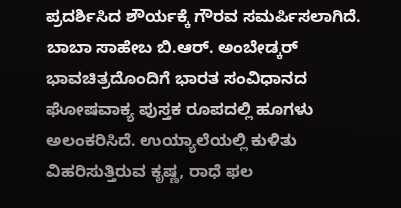ಪ್ರದರ್ಶಿಸಿದ ಶೌರ್ಯಕ್ಕೆ ಗೌರವ ಸಮರ್ಪಿಸಲಾಗಿದೆ. ಬಾಬಾ ಸಾಹೇಬ ಬಿ.ಆರ್. ಅಂಬೇಡ್ಕರ್ ಭಾವಚಿತ್ರದೊಂದಿಗೆ ಭಾರತ ಸಂವಿಧಾನದ ಘೋಷವಾಕ್ಯ ಪುಸ್ತಕ ರೂಪದಲ್ಲಿ ಹೂಗಳು ಅಲಂಕರಿಸಿದೆ. ಉಯ್ಯಾಲೆಯಲ್ಲಿ ಕುಳಿತು ವಿಹರಿಸುತ್ತಿರುವ ಕೃಷ್ಣ, ರಾಧೆ ಫಲ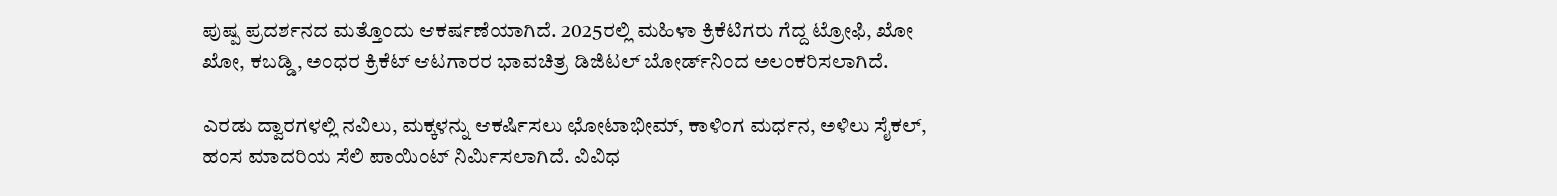ಪುಷ್ಪ ಪ್ರದರ್ಶನದ ಮತ್ತೊಂದು ಆಕರ್ಷಣೆಯಾಗಿದೆ. 2025ರಲ್ಲಿ ಮಹಿಳಾ ಕ್ರಿಕೆಟಿಗರು ಗೆದ್ದ ಟ್ರೋಫಿ, ಖೋ ಖೋ, ಕಬಡ್ಡಿ, ಅಂಧರ ಕ್ರಿಕೆಟ್ ಆಟಗಾರರ ಭಾವಚಿತ್ರ ಡಿಜಿಟಲ್ ಬೋರ್ಡ್‌ನಿಂದ ಅಲಂಕರಿಸಲಾಗಿದೆ.

ಎರಡು ದ್ವಾರಗಳಲ್ಲಿ ನವಿಲು, ಮಕ್ಕಳನ್ನು ಆಕರ್ಷಿಸಲು ಛೋಟಾಭೀಮ್, ಕಾಳಿಂಗ ಮರ್ಧನ, ಅಳಿಲು ಸೈಕಲ್, ಹಂಸ ಮಾದರಿಯ ಸೆಲಿ ಪಾಯಿಂಟ್ ನಿರ್ಮಿಸಲಾಗಿದೆ. ವಿವಿಧ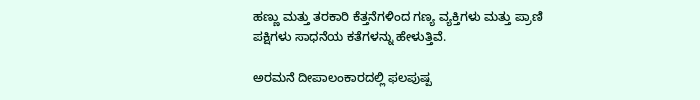ಹಣ್ಣು ಮತ್ತು ತರಕಾರಿ ಕೆತ್ತನೆಗಳಿಂದ ಗಣ್ಯ ವ್ಯಕ್ತಿಗಳು ಮತ್ತು ಪ್ರಾಣಿ ಪಕ್ಷಿಗಳು ಸಾಧನೆಯ ಕತೆಗಳನ್ನು ಹೇಳುತ್ತಿವೆ.

ಅರಮನೆ ದೀಪಾಲಂಕಾರದಲ್ಲಿ ಫಲಪುಷ್ಪ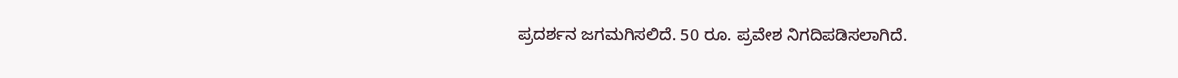ಪ್ರದರ್ಶನ ಜಗಮಗಿಸಲಿದೆ. 50 ರೂ. ಪ್ರವೇಶ ನಿಗದಿಪಡಿಸಲಾಗಿದೆ.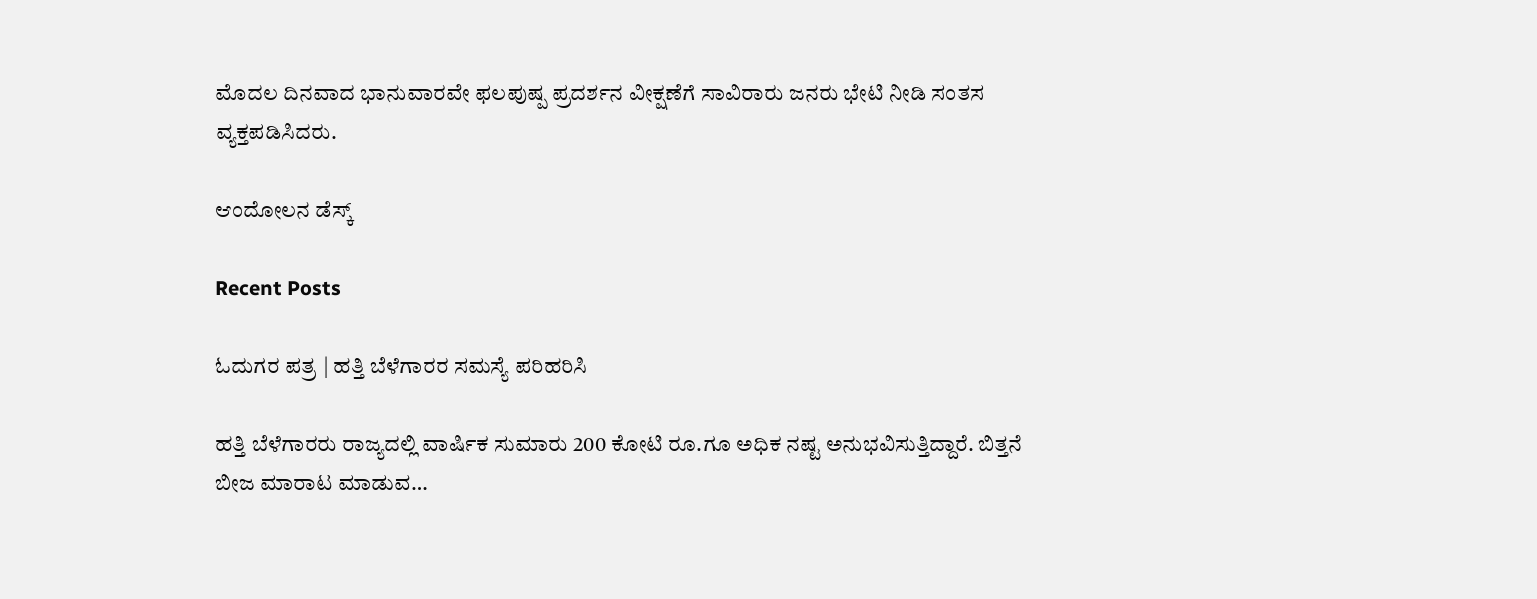ಮೊದಲ ದಿನವಾದ ಭಾನುವಾರವೇ ಫಲಪುಷ್ಪ ಪ್ರದರ್ಶನ ವೀಕ್ಷಣೆಗೆ ಸಾವಿರಾರು ಜನರು ಭೇಟಿ ನೀಡಿ ಸಂತಸ ವ್ಯಕ್ತಪಡಿಸಿದರು.

ಆಂದೋಲನ ಡೆಸ್ಕ್

Recent Posts

ಓದುಗರ ಪತ್ರ | ಹತ್ತಿ ಬೆಳೆಗಾರರ ಸಮಸ್ಯೆ ಪರಿಹರಿಸಿ

ಹತ್ತಿ ಬೆಳೆಗಾರರು ರಾಜ್ಯದಲ್ಲಿ ವಾರ್ಷಿಕ ಸುಮಾರು 200 ಕೋಟಿ ರೂ.ಗೂ ಅಧಿಕ ನಷ್ಟ ಅನುಭವಿಸುತ್ತಿದ್ದಾರೆ. ಬಿತ್ತನೆ ಬೀಜ ಮಾರಾಟ ಮಾಡುವ…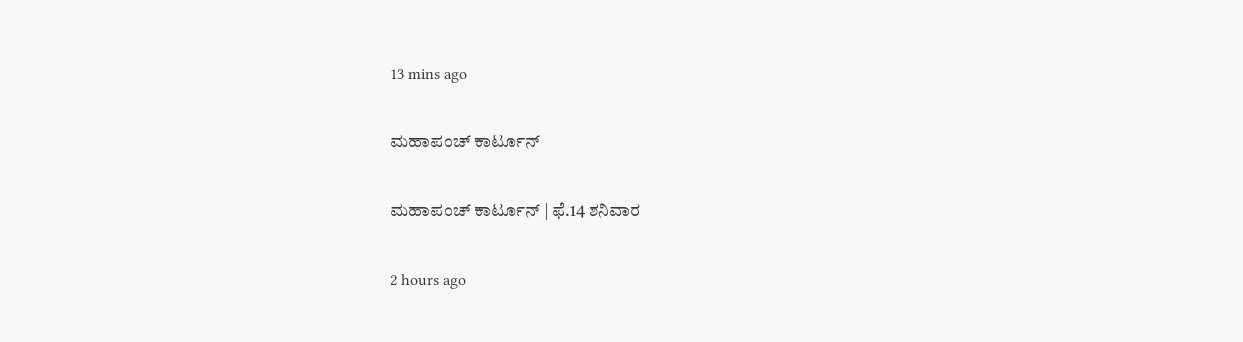13 mins ago

ಮಹಾಪಂಚ್‌ ಕಾರ್ಟೂನ್‌

ಮಹಾಪಂಚ್‌ ಕಾರ್ಟೂನ್‌ | ಫೆ.14 ಶನಿವಾರ

2 hours ago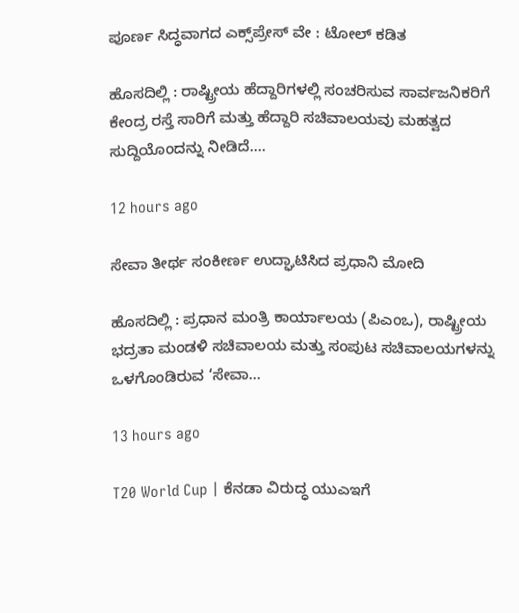ಪೂರ್ಣ ಸಿದ್ಧವಾಗದ ಎಕ್ಸ್‌ಪ್ರೇಸ್‌ ವೇ : ಟೋಲ್‌ ಕಡಿತ

ಹೊಸದಿಲ್ಲಿ : ರಾಷ್ಟ್ರೀಯ ಹೆದ್ದಾರಿಗಳಲ್ಲಿ ಸಂಚರಿಸುವ ಸಾರ್ವಜನಿಕರಿಗೆ ಕೇಂದ್ರ ರಸ್ತೆ ಸಾರಿಗೆ ಮತ್ತು ಹೆದ್ದಾರಿ ಸಚಿವಾಲಯವು ಮಹತ್ವದ ಸುದ್ದಿಯೊಂದನ್ನು ನೀಡಿದೆ.…

12 hours ago

ಸೇವಾ ತೀರ್ಥ ಸಂಕೀರ್ಣ ಉದ್ಘಾಟಿಸಿದ ಪ್ರಧಾನಿ ಮೋದಿ

ಹೊಸದಿಲ್ಲಿ : ಪ್ರಧಾನ ಮಂತ್ರಿ ಕಾರ್ಯಾಲಯ (ಪಿಎಂಒ), ರಾಷ್ಟ್ರೀಯ ಭದ್ರತಾ ಮಂಡಳಿ ಸಚಿವಾಲಯ ಮತ್ತು ಸಂಪುಟ ಸಚಿವಾಲಯಗಳನ್ನು ಒಳಗೊಂಡಿರುವ ‘ಸೇವಾ…

13 hours ago

T20 World Cup | ಕೆನಡಾ ವಿರುದ್ಧ ಯುಎಇಗೆ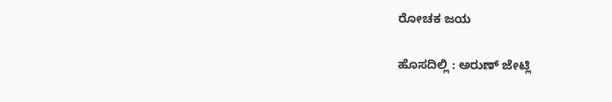ರೋಚಕ ಜಯ

ಹೊಸದಿಲ್ಲಿ : ಅರುಣ್ ಜೇಟ್ಲಿ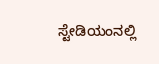ಸ್ಟೇಡಿಯಂನಲ್ಲಿ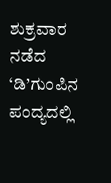ಶುಕ್ರವಾರ ನಡೆದ ‘ಡಿ’ಗುಂಪಿನ ಪಂದ್ಯದಲ್ಲಿ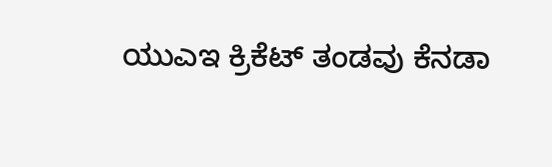ಯುಎಇ ಕ್ರಿಕೆಟ್ ತಂಡವು ಕೆನಡಾ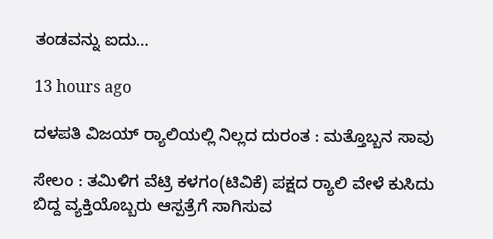ತಂಡವನ್ನು ಐದು…

13 hours ago

ದಳಪತಿ ವಿಜಯ್‌ ರ‍್ಯಾಲಿಯಲ್ಲಿ ನಿಲ್ಲದ ದುರಂತ : ಮತ್ತೊಬ್ಬನ ಸಾವು

ಸೇಲಂ : ತಮಿಳಿಗ ವೆಟ್ರಿ ಕಳಗಂ(ಟಿವಿಕೆ) ಪಕ್ಷದ ರ‍್ಯಾಲಿ ವೇಳೆ ಕುಸಿದು ಬಿದ್ದ ವ್ಯಕ್ತಿಯೊಬ್ಬರು ಆಸ್ಪತ್ರೆಗೆ ಸಾಗಿಸುವ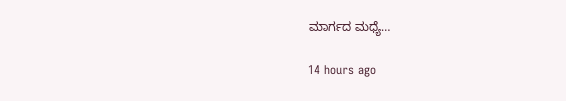ಮಾರ್ಗದ ಮಧ್ಯೆ…

14 hours ago